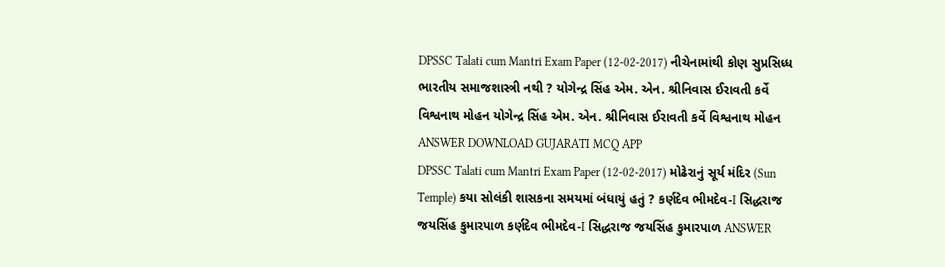DPSSC Talati cum Mantri Exam Paper (12-02-2017) નીચેનામાંથી કોણ સુપ્રસિધ્ધ ભારતીય સમાજશાસ્ત્રી નથી ? યોગેન્દ્ર સિંહ એમ. એન. શ્રીનિવાસ ઈરાવતી કર્વે વિશ્વનાથ મોહન યોગેન્દ્ર સિંહ એમ. એન. શ્રીનિવાસ ઈરાવતી કર્વે વિશ્વનાથ મોહન ANSWER DOWNLOAD GUJARATI MCQ APP
DPSSC Talati cum Mantri Exam Paper (12-02-2017) મોઢેરાનું સૂર્ય મંદિર (Sun Temple) કયા સોલંકી શાસકના સમયમાં બંધાયું હતું ? કર્ણદેવ ભીમદેવ-I સિદ્ધરાજ જયસિંહ કુમારપાળ કર્ણદેવ ભીમદેવ-I સિદ્ધરાજ જયસિંહ કુમારપાળ ANSWER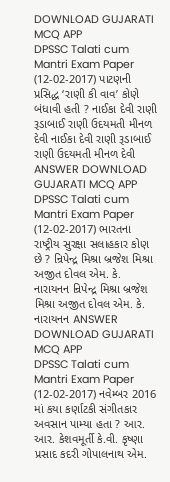DOWNLOAD GUJARATI MCQ APP
DPSSC Talati cum Mantri Exam Paper (12-02-2017) પાટણની પ્રસિદ્ધ ‘રાણી કી વાવ’ કોણે બંધાવી હતી ? નાઈકા દેવી રાણી રૂડાબાઈ રાણી ઉદયમતી મીનળ દેવી નાઈકા દેવી રાણી રૂડાબાઈ રાણી ઉદયમતી મીનળ દેવી ANSWER DOWNLOAD GUJARATI MCQ APP
DPSSC Talati cum Mantri Exam Paper (12-02-2017) ભારતના રાષ્ટ્રીય સુરક્ષા સલાહકાર કોણ છે ? ન્રિપેન્દ્ર મિશ્રા બ્રજેશ મિશ્રા અજીત દોવલ એમ. કે. નારાયનન ન્રિપેન્દ્ર મિશ્રા બ્રજેશ મિશ્રા અજીત દોવલ એમ. કે. નારાયનન ANSWER DOWNLOAD GUJARATI MCQ APP
DPSSC Talati cum Mantri Exam Paper (12-02-2017) નવેમ્બર 2016 માં કયા કર્ણાટકી સંગીતકાર અવસાન પામ્યા હતા ? આર. આર. કેશવમૂર્તી કે.વી. કૃષ્ણા પ્રસાદ કદરી ગોપાલનાથ એમ.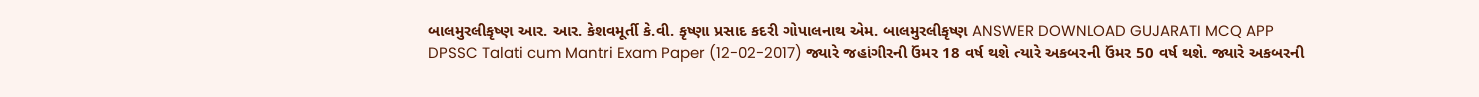બાલમુરલીકૃષ્ણ આર. આર. કેશવમૂર્તી કે.વી. કૃષ્ણા પ્રસાદ કદરી ગોપાલનાથ એમ. બાલમુરલીકૃષ્ણ ANSWER DOWNLOAD GUJARATI MCQ APP
DPSSC Talati cum Mantri Exam Paper (12-02-2017) જ્યારે જહાંગીરની ઉંમર 18 વર્ષ થશે ત્યારે અકબરની ઉંમર 50 વર્ષ થશે. જ્યારે અકબરની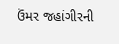ઉંમર જહાંગીરની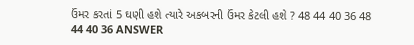ઉંમર કરતાં 5 ઘણી હશે ત્યારે અકબરની ઉંમર કેટલી હશે ? 48 44 40 36 48 44 40 36 ANSWER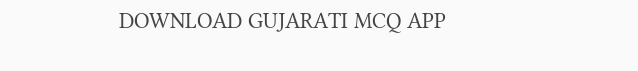DOWNLOAD GUJARATI MCQ APP